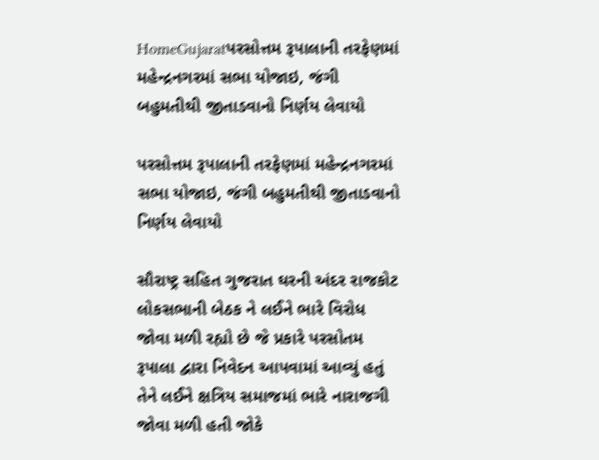HomeGujaratપરસોત્તમ રૂપાલાની તરફેણમાં મહેન્દ્રનગરમાં સભા યોજાઇ, જંગી બહુમતીથી જીતાડવાનો નિર્ણય લેવાયો

પરસોત્તમ રૂપાલાની તરફેણમાં મહેન્દ્રનગરમાં સભા યોજાઇ, જંગી બહુમતીથી જીતાડવાનો નિર્ણય લેવાયો

સૌરાષ્ટ્ર સહિત ગુજરાત ઘરની અંદર રાજકોટ લોકસભાની બેઠક ને લઈને ભારે વિરોધ જોવા મળી રહ્યો છે જે પ્રકારે પરસોતમ રૂપાલા દ્વારા નિવેદન આપવામાં આવ્યું હતું તેને લઈને ક્ષત્રિય સમાજમાં ભારે નારાજગી જોવા મળી હતી જોકે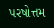પરષોત્તમ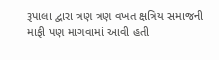રૂપાલા દ્વારા ત્રણ ત્રણ વખત ક્ષત્રિય સમાજની માફી પણ માગવામાં આવી હતી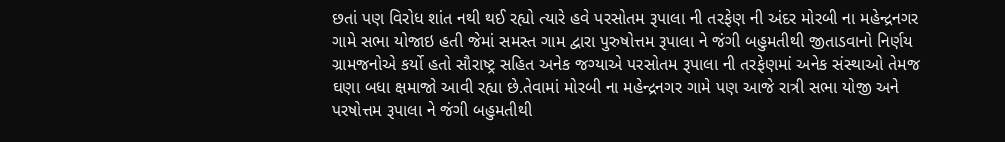છતાં પણ વિરોધ શાંત નથી થઈ રહ્યો ત્યારે હવે પરસોતમ રૂપાલા ની તરફેણ ની અંદર મોરબી ના મહેન્દ્રનગર ગામે સભા યોજાઇ હતી જેમાં સમસ્ત ગામ દ્વારા પુરુષોત્તમ રૂપાલા ને જંગી બહુમતીથી જીતાડવાનો નિર્ણય ગ્રામજનોએ કર્યો હતો સૌરાષ્ટ્ર સહિત અનેક જગ્યાએ પરસોતમ રૂપાલા ની તરફેણમાં અનેક સંસ્થાઓ તેમજ ઘણા બધા ક્ષમાજો આવી રહ્યા છે.તેવામાં મોરબી ના મહેન્દ્રનગર ગામે પણ આજે રાત્રી સભા યોજી અને પરષોત્તમ રૂપાલા ને જંગી બહુમતીથી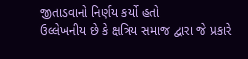જીતાડવાનો નિર્ણય કર્યો હતો
ઉલ્લેખનીય છે કે ક્ષત્રિય સમાજ દ્વારા જે પ્રકારે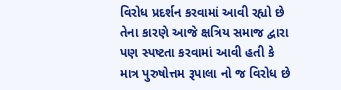વિરોધ પ્રદર્શન કરવામાં આવી રહ્યો છે તેના કારણે આજે ક્ષત્રિય સમાજ દ્વારા પણ સ્પષ્ટતા કરવામાં આવી હતી કે માત્ર પુરુષોત્તમ રૂપાલા નો જ વિરોધ છે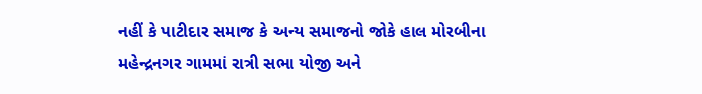નહીં કે પાટીદાર સમાજ કે અન્ય સમાજનો જોકે હાલ મોરબીના મહેન્દ્રનગર ગામમાં રાત્રી સભા યોજી અને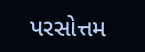પરસોત્તમ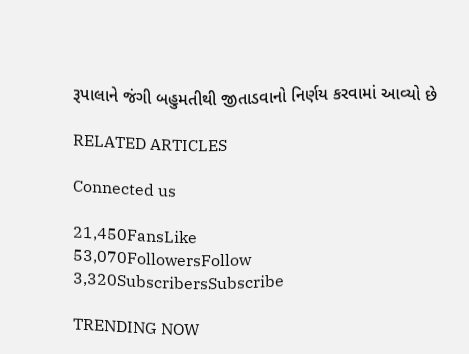રૂપાલાને જંગી બહુમતીથી જીતાડવાનો નિર્ણય કરવામાં આવ્યો છે

RELATED ARTICLES

Connected us

21,450FansLike
53,070FollowersFollow
3,320SubscribersSubscribe

TRENDING NOW